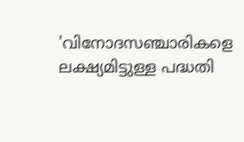'വിനോദസഞ്ചാരികളെ ലക്ഷ്യമിട്ടുള്ള പദ്ധതി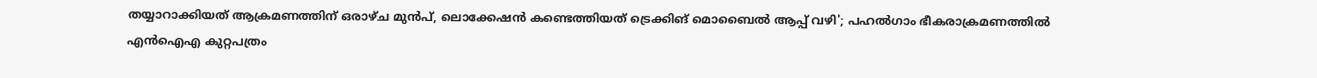തയ്യാറാക്കിയത് ആക്രമണത്തിന് ഒരാഴ്ച മുൻപ്, ലൊക്കേഷൻ കണ്ടെത്തിയത് ട്രെക്കിങ് മൊബൈൽ ആപ്പ് വഴി'; പഹൽഗാം ഭീകരാക്രമണത്തിൽ എൻഐഎ കുറ്റപത്രം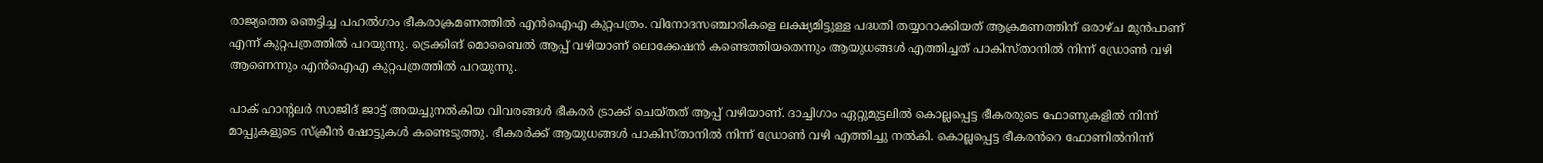രാജ്യത്തെ ഞെട്ടിച്ച പഹൽഗാം ഭീകരാക്രമണത്തിൽ എൻഐഎ കുറ്റപത്രം. വിനോദസഞ്ചാരികളെ ലക്ഷ്യമിട്ടുള്ള പദ്ധതി തയ്യാറാക്കിയത് ആക്രമണത്തിന് ഒരാഴ്ച മുൻപാണ് എന്ന് കുറ്റപത്രത്തിൽ പറയുന്നു. ട്രെക്കിങ് മൊബൈൽ ആപ്പ് വഴിയാണ് ലൊക്കേഷൻ കണ്ടെത്തിയതെന്നും ആയുധങ്ങൾ എത്തിച്ചത് പാകിസ്താനിൽ നിന്ന് ഡ്രോൺ വഴി ആണെന്നും എൻഐഎ കുറ്റപത്രത്തിൽ പറയുന്നു.

പാക് ഹാന്റലർ സാജിദ് ജാട്ട് അയച്ചുനൽകിയ വിവരങ്ങൾ ഭീകരർ ട്രാക്ക് ചെയ്തത് ആപ്പ് വഴി‌യാണ്. ദാച്ചിഗാം ഏറ്റുമുട്ടലിൽ കൊല്ലപ്പെട്ട ഭീകരരുടെ ഫോണുകളിൽ നിന്ന് മാപ്പുകളുടെ സ്ക്രീൻ ഷോട്ടുകൾ കണ്ടെടുത്തു. ഭീകരർക്ക് ആയുധങ്ങൾ പാകിസ്താനിൽ നിന്ന് ഡ്രോൺ വഴി എത്തിച്ചു നൽകി. കൊല്ലപ്പെട്ട ഭീകരൻറെ ഫോണിൽനിന്ന്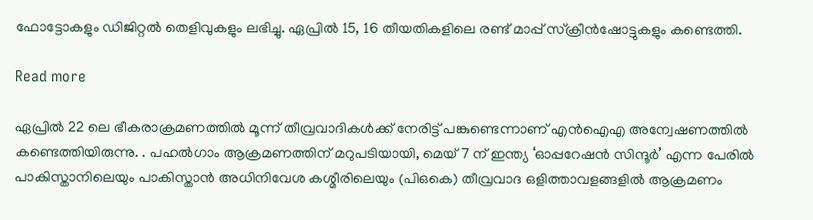ഫോട്ടോകളും ഡിജിറ്റൽ തെളിവുകളും ലഭിച്ചു. ഏപ്രിൽ 15, 16 തീയതികളിലെ രണ്ട് മാപ്പ് സ്ക്രീൻഷോട്ടുകളും കണ്ടെത്തി.

Read more

ഏപ്രിൽ 22 ലെ ഭീകരാക്രമണത്തിൽ മൂന്ന് തീവ്രവാദികൾക്ക് നേരിട്ട് പങ്കുണ്ടെന്നാണ് എൻഐഎ അന്വേഷണത്തിൽ കണ്ടെത്തിയിരുന്നു. . പഹൽഗാം ആക്രമണത്തിന് മറുപടിയായി, മെയ് 7 ന് ഇന്ത്യ ‘ഓപ്പറേഷൻ സിന്ദൂർ’ എന്ന പേരിൽ പാകിസ്താനിലെയും പാകിസ്താൻ അധിനിവേശ കശ്മീരിലെയും (പിഒകെ) തീവ്രവാദ ഒളിത്താവളങ്ങളിൽ ആക്രമണം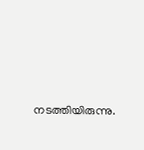നടത്തിയിരുന്നു.